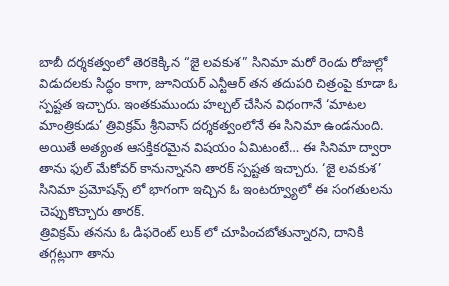బాబీ దర్శకత్వంలో తెరకెక్కిన “జై లవకుశ” సినిమా మరో రెండు రోజుల్లో విడుదలకు సిద్ధం కాగా, జూనియర్ ఎన్టీఆర్ తన తదుపరి చిత్రంపై కూడా ఓ స్పష్టత ఇచ్చారు. ఇంతకుముందు హల్చల్ చేసిన విధంగానే ‘మాటల మాంత్రికుడు’ త్రివిక్రమ్ శ్రీనివాస్ దర్శకత్వంలోనే ఈ సినిమా ఉండనుంది. అయితే అత్యంత ఆసక్తికరమైన విషయం ఏమిటంటే… ఈ సినిమా ద్వారా తాను ఫుల్ మేకోవర్ కానున్నానని తారక్ స్పష్టత ఇచ్చారు. ‘జై లవకుశ’ సినిమా ప్రమోషన్స్ లో భాగంగా ఇచ్చిన ఓ ఇంటర్వ్యూలో ఈ సంగతులను చెప్పుకొచ్చారు తారక్.
త్రివిక్రమ్ తనను ఓ డిఫరెంట్ లుక్ లో చూపించబోతున్నారని, దానికి తగ్గట్లుగా తాను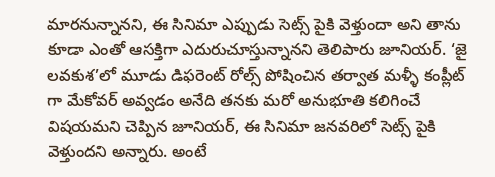మారనున్నానని, ఈ సినిమా ఎప్పుడు సెట్స్ పైకి వెళ్తుందా అని తాను కూడా ఎంతో ఆసక్తిగా ఎదురుచూస్తున్నానని తెలిపారు జూనియర్. ‘జై లవకుశ’లో మూడు డిఫరెంట్ రోల్స్ పోషించిన తర్వాత మళ్ళీ కంప్లీట్ గా మేకోవర్ అవ్వడం అనేది తనకు మరో అనుభూతి కలిగించే విషయమని చెప్పిన జూనియర్, ఈ సినిమా జనవరిలో సెట్స్ పైకి వెళ్తుందని అన్నారు. అంటే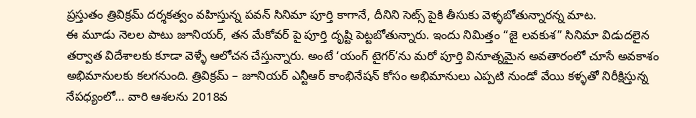ప్రస్తుతం త్రివిక్రమ్ దర్శకత్వం వహిస్తున్న పవన్ సినిమా పూర్తి కాగానే, దీనిని సెట్స్ పైకి తీసుకు వెళ్ళబోతున్నారన్న మాట.
ఈ మూడు నెలల పాటు జూనియర్, తన మేకోవర్ పై పూర్తి దృష్టి పెట్టబోతున్నారు. ఇందు నిమిత్తం “జై లవకుశ” సినిమా విడుదలైన తర్వాత విదేశాలకు కూడా వెళ్ళే ఆలోచన చేస్తున్నారు. అంటే ‘యంగ్ టైగర్’ను మరో పూర్తి వినూత్నమైన అవతారంలో చూసే అవకాశం అభిమానులకు కలగనుంది. త్రివిక్రమ్ – జూనియర్ ఎన్టీఆర్ కాంభినేషన్ కోసం అభిమానులు ఎప్పటి నుండో వేయి కళ్ళతో నిరీక్షిస్తున్న నేపధ్యంలో… వారి ఆశలను 2018వ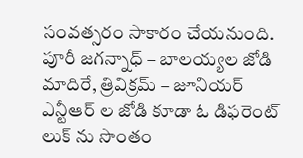సంవత్సరం సాకారం చేయనుంది. పూరీ జగన్నాధ్ – బాలయ్యల జోడి మాదిరే, త్రివిక్రమ్ – జూనియర్ ఎన్టీఆర్ ల జోడి కూడా ఓ డిఫరెంట్ లుక్ ను సొంతం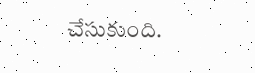చేసుకుంది.